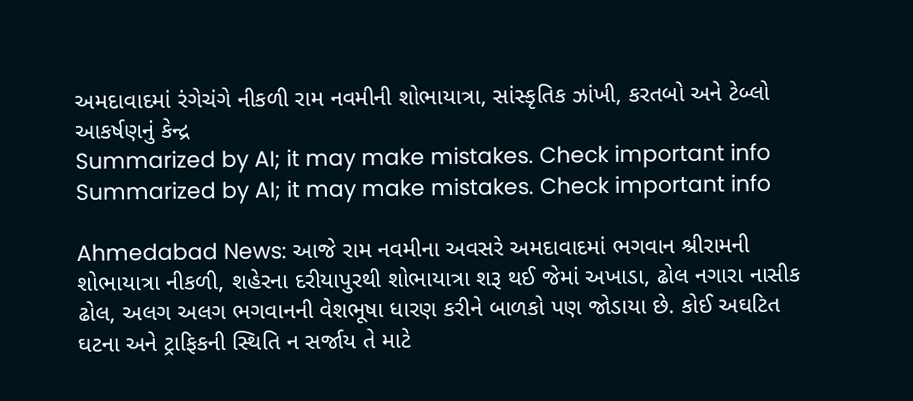અમદાવાદમાં રંગેચંગે નીકળી રામ નવમીની શોભાયાત્રા, સાંસ્કૃતિક ઝાંખી, કરતબો અને ટેબ્લો આકર્ષણનું કેન્દ્ર
Summarized by AI; it may make mistakes. Check important info
Summarized by AI; it may make mistakes. Check important info

Ahmedabad News: આજે રામ નવમીના અવસરે અમદાવાદમાં ભગવાન શ્રીરામની શોભાયાત્રા નીકળી, શહેરના દરીયાપુરથી શોભાયાત્રા શરૂ થઈ જેમાં અખાડા, ઢોલ નગારા નાસીક ઢોલ, અલગ અલગ ભગવાનની વેશભૂષા ધારણ કરીને બાળકો પણ જોડાયા છે. કોઈ અઘટિત ઘટના અને ટ્રાફિકની સ્થિતિ ન સર્જાય તે માટે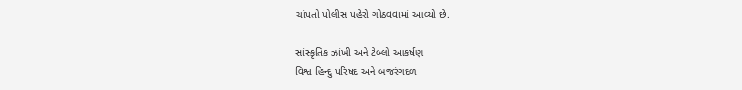ચાંપતો પોલીસ પહેરો ગોઠવવામાં આવ્યો છે.

સાંસ્કૃતિક ઝાંખી અને ટેબ્લો આકર્ષણ
વિશ્વ હિન્દુ પરિષદ અને બજરંગદળ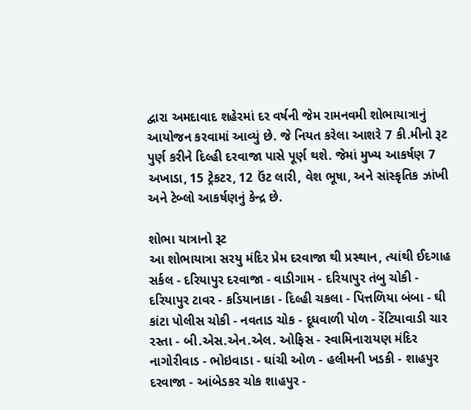દ્વારા અમદાવાદ શહેરમાં દર વર્ષની જેમ રામનવમી શોભાયાત્રાનું આયોજન કરવામાં આવ્યું છે. જે નિયત કરેલા આશરે 7 કી.મીનો રૂટ પુર્ણ કરીને દિલ્હી દરવાજા પાસે પૂર્ણ થશે. જેમાં મુખ્ય આકર્ષણ 7 અખાડા, 15 ટ્રેકટર, 12 ઉંટ લારી, વેશ ભૂષા, અને સાંસ્કૃતિક ઝાંખી અને ટેબ્લો આકર્ષણનું કેન્દ્ર છે.

શોભા યાત્રાનો રૂટ
આ શોભાયાત્રા સરયુ મંદિર પ્રેમ દરવાજા થી પ્રસ્થાન, ત્યાંથી ઈદગાહ સર્કલ - દરિયાપુર દરવાજા - વાડીગામ - દરિયાપુર તંબુ ચોકી - દરિયાપુર ટાવર - કડિયાનાકા - દિલ્હી ચકલા - પિત્તળિયા બંબા - ઘી કાંટા પોલીસ ચોકી - નવતાડ ચોક - દૂધવાળી પોળ - રેંટિયાવાડી ચાર રસ્તા - બી.એસ.એન.એલ. ઓફિસ - સ્વામિનારાયણ મંદિર નાગોરીવાડ - ભોઇવાડા - ઘાંચી ઓળ - હલીમની ખડકી - શાહપુર દરવાજા - આંબેડકર ચોક શાહપુર -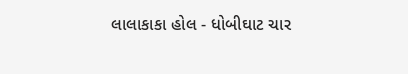લાલાકાકા હોલ - ધોબીઘાટ ચાર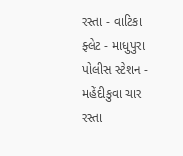રસ્તા - વાટિકા ફ્લેટ - માધુપુરા પોલીસ સ્ટેશન - મહેંદીકુવા ચાર રસ્તા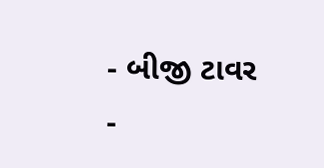- બીજી ટાવર -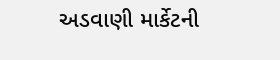અડવાણી માર્કેટની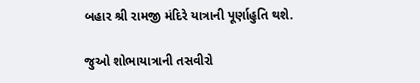બહાર શ્રી રામજી મંદિરે યાત્રાની પૂર્ણાહુતિ થશે.

જુઓ શોભાયાત્રાની તસવીરો